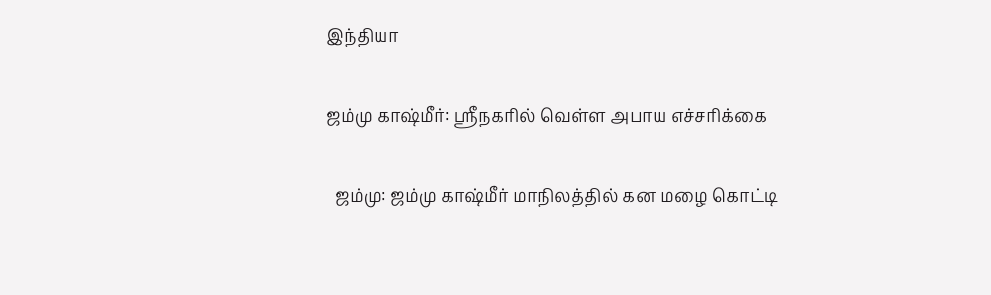இந்தியா

ஜம்மு காஷ்மீர்: ஸ்ரீநகரில் வெள்ள அபாய எச்சரிக்கை

  ஜம்மு: ஜம்மு காஷ்மீர் மாநிலத்தில் கன மழை கொட்டி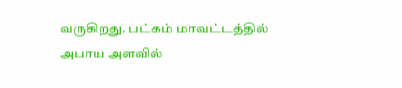வருகிறது. பட்கம் மாவட்டத்தில் அபாய அளவில்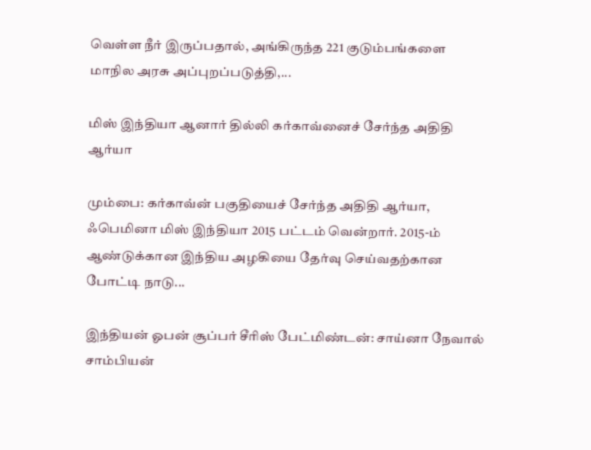வெள்ள நீர் இருப்பதால், அங்கிருந்த 221 குடும்பங்களை மாநில அரசு அப்புறப்படுத்தி,...

மிஸ் இந்தியா ஆனார் தில்லி கர்காவ்னைச் சேர்ந்த அதிதி ஆர்யா

மும்பை: கர்காவ்ன் பகுதியைச் சேர்ந்த அதிதி ஆர்யா, ஃபெமினா மிஸ் இந்தியா 2015 பட்டம் வென்றார். 2015-ம் ஆண்டுக்கான இந்திய அழகியை தேர்வு செய்வதற்கான போட்டி நாடு...

இந்தியன் ஓபன் சூப்பர் சீரிஸ் பேட்மிண்டன்: சாய்னா நேவால் சாம்பியன்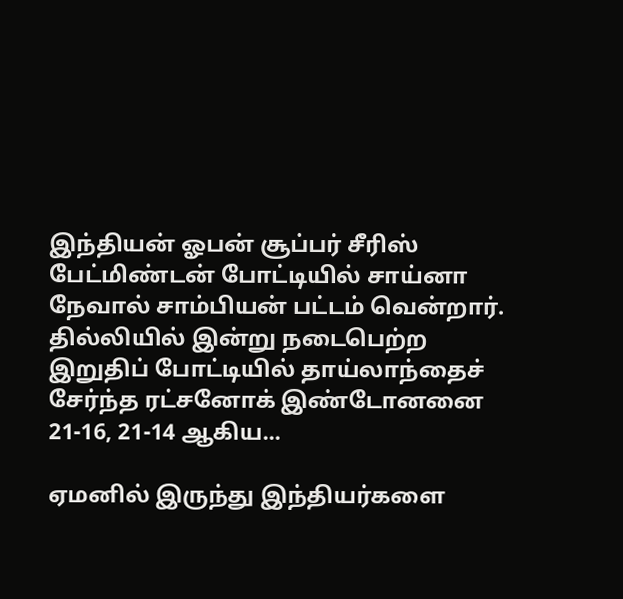இந்தியன் ஓபன் சூப்பர் சீரிஸ் பேட்மிண்டன் போட்டியில் சாய்னா நேவால் சாம்பியன் பட்டம் வென்றார். தில்லியில் இன்று நடைபெற்ற இறுதிப் போட்டியில் தாய்லாந்தைச் சேர்ந்த ரட்சனோக் இண்டோனனை 21-16, 21-14 ஆகிய...

ஏமனில் இருந்து இந்தியர்களை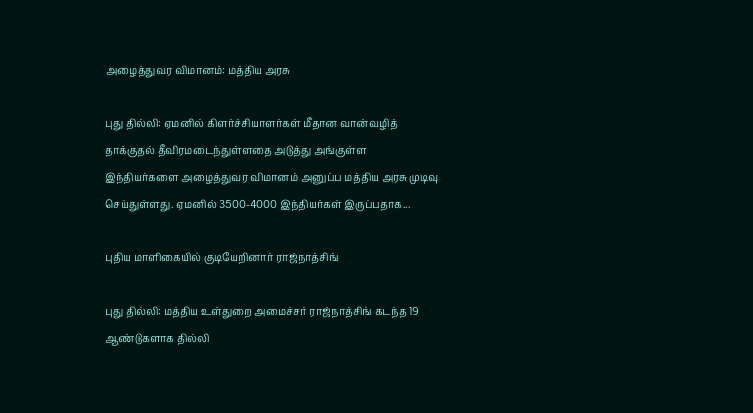அழைத்துவர விமானம்: மத்திய அரசு

புது தில்லி: ஏமனில் கிளர்ச்சியாளர்கள் மீதான வான்வழித் தாக்குதல் தீவிரமடைந்துள்ளதை அடுத்து அங்குள்ள இந்தியர்களை அழைத்துவர விமானம் அனுப்ப மத்திய அரசு முடிவு செய்துள்ளது. ஏமனில் 3500-4000 இந்தியர்கள் இருப்பதாக...

புதிய மாளிகையில் குடியேறினார் ராஜ்நாத்சிங்

புது தில்லி: மத்திய உள்துறை அமைச்சர் ராஜ்நாத்சிங் கடந்த 19 ஆண்டுகளாக தில்லி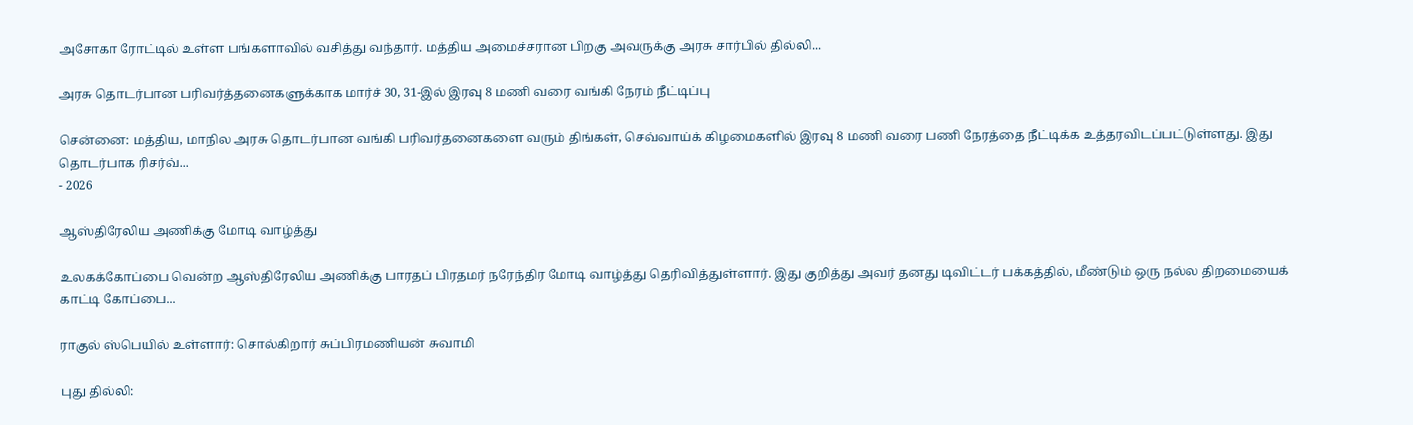அசோகா ரோட்டில் உள்ள பங்களாவில் வசித்து வந்தார். மத்திய அமைச்சரான பிறகு அவருக்கு அரசு சார்பில் தில்லி...

அரசு தொடர்பான பரிவர்த்தனைகளுக்காக மார்ச் 30, 31-இல் இரவு 8 மணி வரை வங்கி நேரம் நீட்டிப்பு

சென்னை: மத்திய, மாநில அரசு தொடர்பான வங்கி பரிவர்தனைகளை வரும் திங்கள், செவ்வாய்க் கிழமைகளில் இரவு 8 மணி வரை பணி நேரத்தை நீட்டிக்க உத்தரவிடப்பட்டுள்ளது. இது தொடர்பாக ரிசர்வ்...
- 2026

ஆஸ்திரேலிய அணிக்கு மோடி வாழ்த்து

உலகக்கோப்பை வென்ற ஆஸ்திரேலிய அணிக்கு பாரதப் பிரதமர் நரேந்திர மோடி வாழ்த்து தெரிவித்துள்ளார். இது குறித்து அவர் தனது டிவிட்டர் பக்கத்தில், மீண்டும் ஒரு நல்ல திறமையைக் காட்டி கோப்பை...

ராகுல் ஸ்பெயில் உள்ளார்: சொல்கிறார் சுப்பிரமணியன் சுவாமி

புது தில்லி: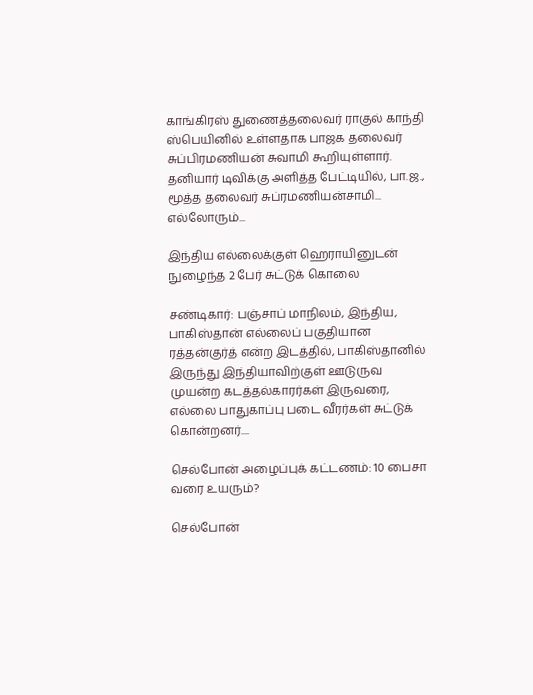காங்கிரஸ் துணைத்தலைவர் ராகுல் காந்தி ஸ்பெயினில் உள்ளதாக பாஜக தலைவர் சுப்பிரமணியன் சுவாமி கூறியுள்ளார். தனியார் டிவிக்கு அளித்த பேட்டியில், பா.ஜ., மூத்த தலைவர் சுப்ரமணியன்சாமி... எல்லோரும்...

இந்திய எல்லைக்குள் ஹெராயினுடன் நுழைந்த 2 பேர் சுட்டுக் கொலை

சண்டிகார்: பஞ்சாப் மாநிலம், இந்திய, பாகிஸ்தான் எல்லைப் பகுதியான ரத்தன்குர்த் என்ற இடத்தில், பாகிஸ்தானில் இருந்து இந்தியாவிற்குள் ஊடுருவ முயன்ற கடத்தல்காரர்கள் இருவரை, எல்லை பாதுகாப்பு படை வீரர்கள் சுட்டுக் கொன்றனர்....

செல்போன் அழைப்புக் கட்டணம்: 10 பைசா வரை உயரும்?

செல்போன்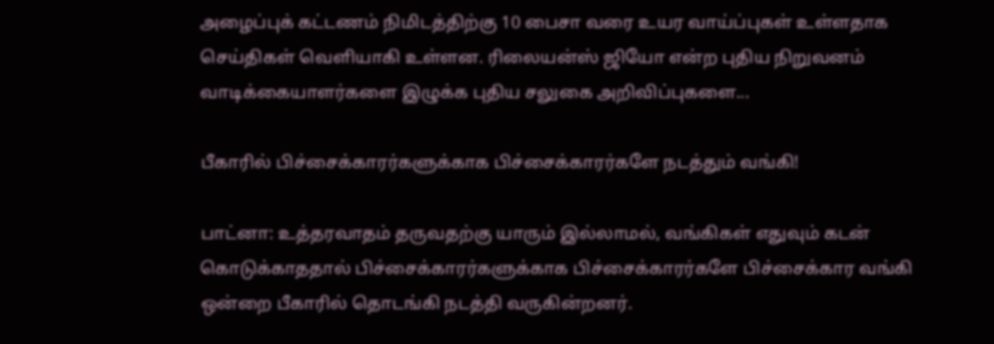அழைப்புக் கட்டணம் நிமிடத்திற்கு 10 பைசா வரை உயர வாய்ப்புகள் உள்ளதாக செய்திகள் வெளியாகி உள்ளன. ரிலையன்ஸ் ஜியோ என்ற புதிய நிறுவனம் வாடிக்கையாளர்களை இழுக்க புதிய சலுகை அறிவிப்புகளை...

பீகாரில் பிச்சைக்காரர்களுக்காக பிச்சைக்காரர்களே நடத்தும் வங்கி!

பாட்னா: உத்தரவாதம் தருவதற்கு யாரும் இல்லாமல், வங்கிகள் எதுவும் கடன் கொடுக்காததால் பிச்சைக்காரர்களுக்காக பிச்சைக்காரர்களே பிச்சைக்கார வங்கி ஒன்றை பீகாரில் தொடங்கி நடத்தி வருகின்றனர்.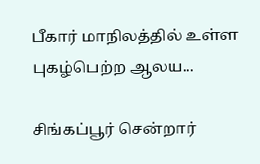பீகார் மாநிலத்தில் உள்ள புகழ்பெற்ற ஆலய...

சிங்கப்பூர் சென்றார்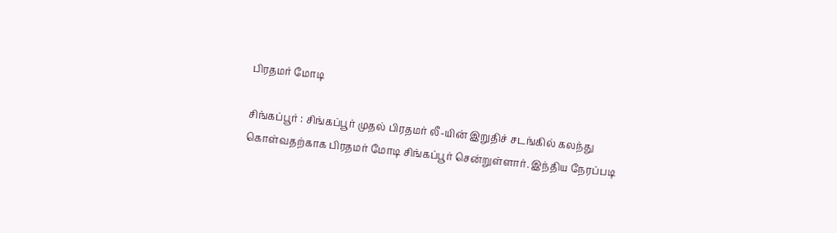பிரதமர் மோடி

சிங்கப்பூர் : சிங்கப்பூர் முதல் பிரதமர் லீ-யின் இறுதிச் சடங்கில் கலந்து கொள்வதற்காக பிரதமர் மோடி சிங்கப்பூர் சென்றுள்ளார். இந்திய நேரப்படி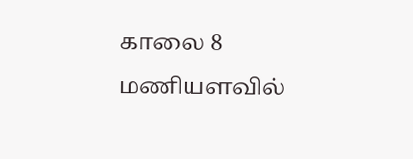காலை 8 மணியளவில்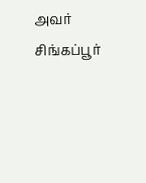அவர் சிங்கப்பூர்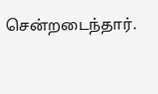சென்றடைந்தார்.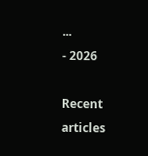...
- 2026

Recent articles